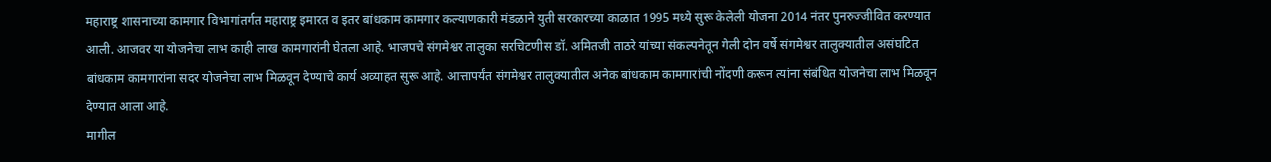महाराष्ट्र शासनाच्या कामगार विभागांतर्गत महाराष्ट्र इमारत व इतर बांधकाम कामगार कल्याणकारी मंडळाने युती सरकारच्या काळात 1995 मध्ये सुरू केलेली योजना 2014 नंतर पुनरुज्जीवित करण्यात आली. आजवर या योजनेचा लाभ काही लाख कामगारांनी घेतला आहे. भाजपचे संगमेश्वर तालुका सरचिटणीस डॉ. अमितजी ताठरे यांच्या संकल्पनेतून गेली दोन वर्षे संगमेश्वर तालुक्यातील असंघटित बांधकाम कामगारांना सदर योजनेचा लाभ मिळवून देण्याचे कार्य अव्याहत सुरू आहे. आत्तापर्यंत संगमेश्वर तालुक्यातील अनेक बांधकाम कामगारांची नोंदणी करून त्यांना संबंधित योजनेचा लाभ मिळवून देण्यात आला आहे.
मागील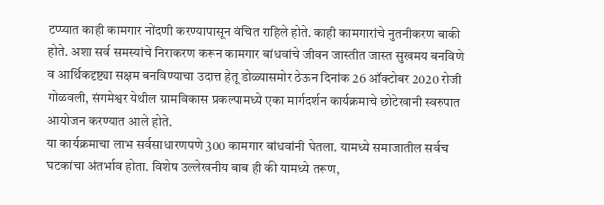टप्प्यात काही कामगार नोंदणी करण्यापासून वंचित राहिले होते. काही कामगारांचे नुतनीकरण बाकी होते. अशा सर्व समस्यांचे निराकरण करून कामगार बांधवांचे जीवन जास्तीत जास्त सुखमय बनविणे व आर्थिकदृष्ट्या सक्षम बनविण्याचा उदात्त हेतू डोळ्यासमोर ठेऊन दिनांक 26 ऑक्टोबर 2020 रोजी गोळवली, संगमेश्वर येथील ग्रामविकास प्रकल्पामध्ये एका मार्गदर्शन कार्यक्रमाचे छोटेखानी स्वरुपात आयोजन करण्यात आले होते.
या कार्यक्रमाचा लाभ सर्वसाधारणपणे 300 कामगार बांधवांनी घेतला. यामध्ये समाजातील सर्वच घटकांचा अंतर्भाव होता. विशेष उल्लेखनीय बाब ही की यामध्ये तरूण,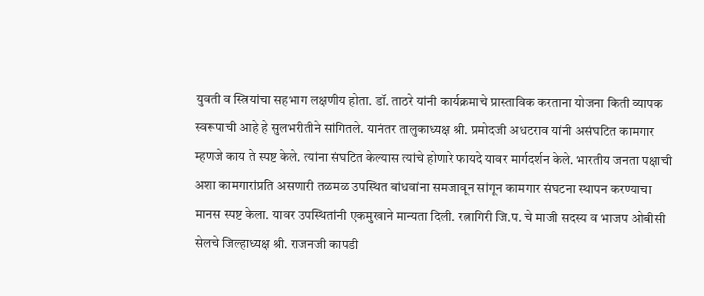युवती व स्त्रियांचा सहभाग लक्षणीय होता. डॉ. ताठरे यांनी कार्यक्रमाचे प्रास्ताविक करताना योजना किती व्यापक स्वरूपाची आहे हे सुलभरीतीने सांगितले. यानंतर तालुकाध्यक्ष श्री. प्रमोदजी अधटराव यांनी असंघटित कामगार म्हणजे काय ते स्पष्ट केले. त्यांना संघटित केल्यास त्यांचे होणारे फायदे यावर मार्गदर्शन केले. भारतीय जनता पक्षाची अशा कामगारांप्रति असणारी तळमळ उपस्थित बांधवांना समजावून सांगून कामगार संघटना स्थापन करण्याचा मानस स्पष्ट केला. यावर उपस्थितांनी एकमुखाने मान्यता दिली. रत्नागिरी जि.प. चे माजी सदस्य व भाजप ओबीसी सेलचे जिल्हाध्यक्ष श्री. राजनजी कापडी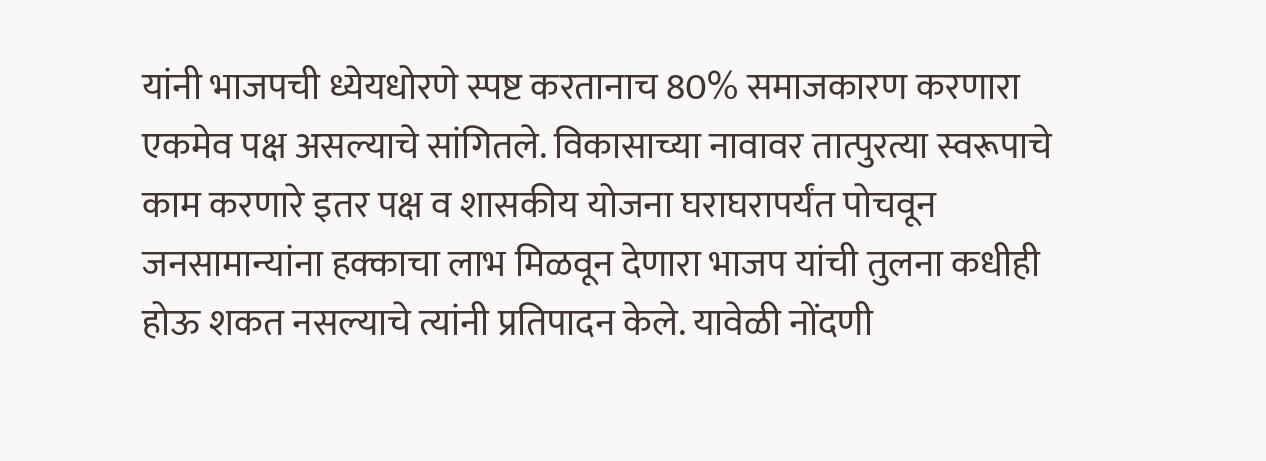यांनी भाजपची ध्येयधोरणे स्पष्ट करतानाच 80% समाजकारण करणारा एकमेव पक्ष असल्याचे सांगितले. विकासाच्या नावावर तात्पुरत्या स्वरूपाचे काम करणारे इतर पक्ष व शासकीय योजना घराघरापर्यंत पोचवून जनसामान्यांना हक्काचा लाभ मिळवून देणारा भाजप यांची तुलना कधीही होऊ शकत नसल्याचे त्यांनी प्रतिपादन केले. यावेळी नोंदणी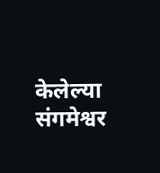केलेल्या संगमेश्वर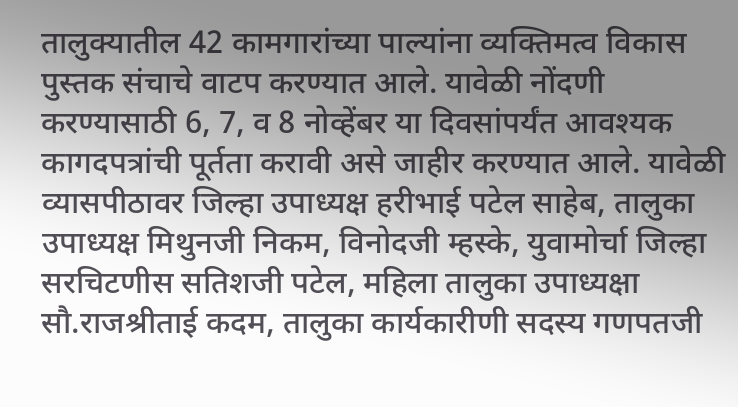तालुक्यातील 42 कामगारांच्या पाल्यांना व्यक्तिमत्व विकास पुस्तक संचाचे वाटप करण्यात आले. यावेळी नोंदणी करण्यासाठी 6, 7, व 8 नोव्हेंबर या दिवसांपर्यंत आवश्यक कागदपत्रांची पूर्तता करावी असे जाहीर करण्यात आले. यावेळी व्यासपीठावर जिल्हा उपाध्यक्ष हरीभाई पटेल साहेब, तालुका उपाध्यक्ष मिथुनजी निकम, विनोदजी म्हस्के, युवामोर्चा जिल्हा सरचिटणीस सतिशजी पटेल, महिला तालुका उपाध्यक्षा सौ.राजश्रीताई कदम, तालुका कार्यकारीणी सदस्य गणपतजी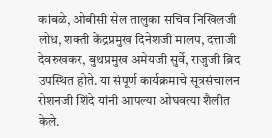कांबळे, ओबीसी सेल तालुका सचिव निखिलजी लोध, शक्ती केंद्रप्रमुख दिनेशजी मालप, दत्ताजी देवरुखकर, बुथप्रमुख अमेयजी सुर्वे, राजुजी ब्रिद उपस्थित होते. या संपूर्ण कार्यक्रमाचे सूत्रसंचालन रोशनजी शिंदे यांनी आपल्या ओघवत्या शैलीत केले.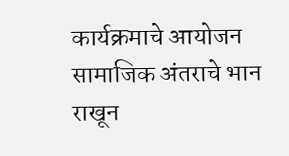कार्यक्रमाचे आयोजन सामाजिक अंतराचे भान राखून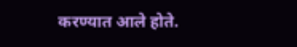करण्यात आले होते.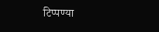टिप्पण्या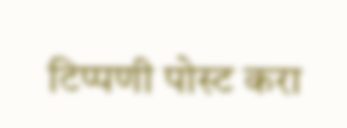टिप्पणी पोस्ट करा